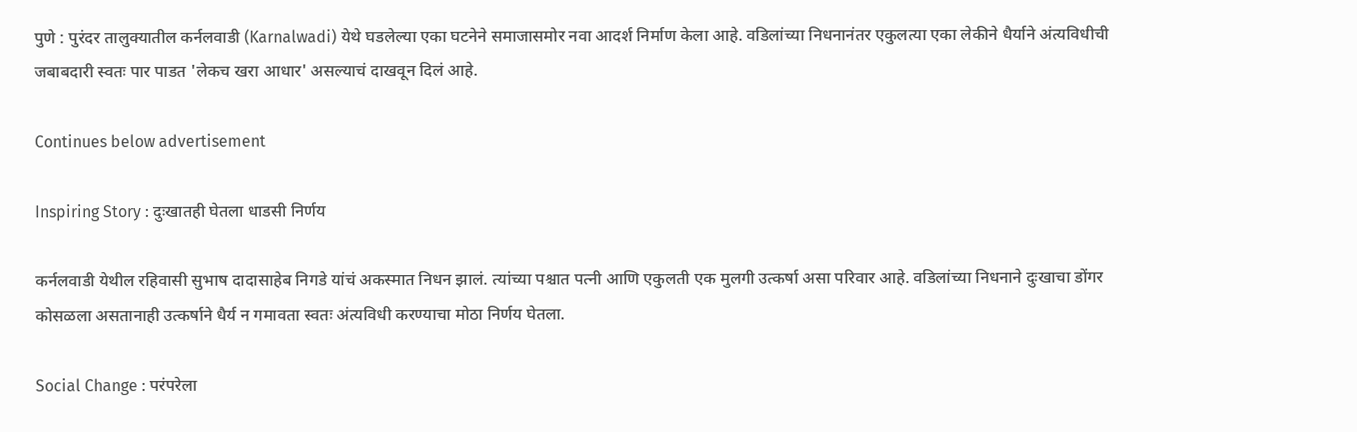पुणे : पुरंदर तालुक्यातील कर्नलवाडी (Karnalwadi) येथे घडलेल्या एका घटनेने समाजासमोर नवा आदर्श निर्माण केला आहे. वडिलांच्या निधनानंतर एकुलत्या एका लेकीने धैर्याने अंत्यविधीची जबाबदारी स्वतः पार पाडत 'लेकच खरा आधार' असल्याचं दाखवून दिलं आहे.

Continues below advertisement

Inspiring Story : दुःखातही घेतला धाडसी निर्णय

कर्नलवाडी येथील रहिवासी सुभाष दादासाहेब निगडे यांचं अकस्मात निधन झालं. त्यांच्या पश्चात पत्नी आणि एकुलती एक मुलगी उत्कर्षा असा परिवार आहे. वडिलांच्या निधनाने दुःखाचा डोंगर कोसळला असतानाही उत्कर्षाने धैर्य न गमावता स्वतः अंत्यविधी करण्याचा मोठा निर्णय घेतला.

Social Change : परंपरेला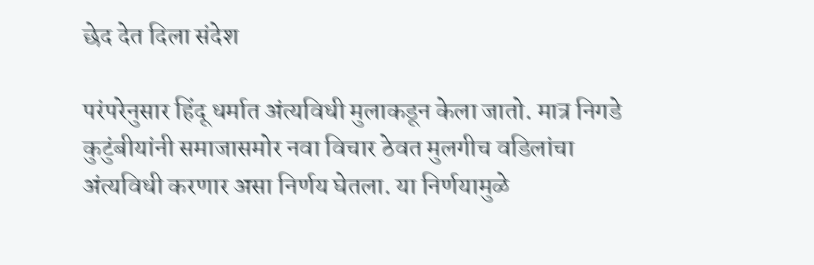छेद देत दिला संदेश

परंपरेनुसार हिंदू धर्मात अंत्यविधी मुलाकडून केला जातो. मात्र निगडे कुटुंबीयांनी समाजासमोर नवा विचार ठेवत मुलगीच वडिलांचा अंत्यविधी करणार असा निर्णय घेतला. या निर्णयामुळे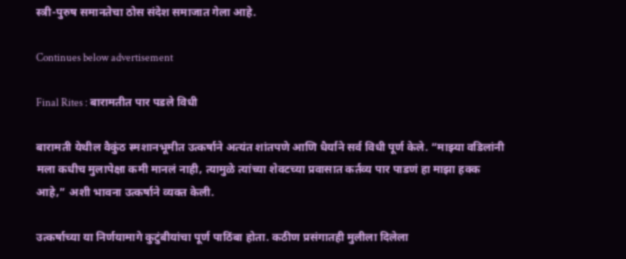स्त्री-पुरुष समानतेचा ठोस संदेश समाजात गेला आहे.

Continues below advertisement

Final Rites : बारामतीत पार पडले विधी

बारामती येथील वैकुंठ स्मशानभूमीत उत्कर्षाने अत्यंत शांतपणे आणि धैर्याने सर्व विधी पूर्ण केले. “माझ्या वडिलांनी मला कधीच मुलापेक्षा कमी मानलं नाही, त्यामुळे त्यांच्या शेवटच्या प्रवासात कर्तव्य पार पाडणं हा माझा हक्क आहे,” अशी भावना उत्कर्षाने व्यक्त केली.

उत्कर्षाच्या या निर्णयामागे कुटुंबीयांचा पूर्ण पाठिंबा होता. कठीण प्रसंगातही मुलीला दिलेला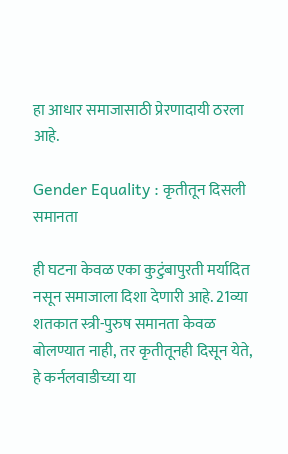हा आधार समाजासाठी प्रेरणादायी ठरला आहे.

Gender Equality : कृतीतून दिसली समानता

ही घटना केवळ एका कुटुंबापुरती मर्यादित नसून समाजाला दिशा देणारी आहे. 21व्या शतकात स्त्री-पुरुष समानता केवळ बोलण्यात नाही, तर कृतीतूनही दिसून येते, हे कर्नलवाडीच्या या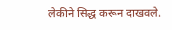लेकीने सिद्ध करून दाखवले.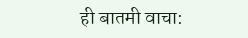ही बातमी वाचा: